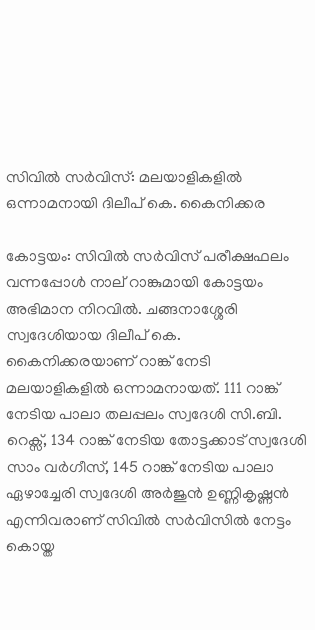സിവിൽ സർവിസ്: മലയാളികളിൽ ഒന്നാമനായി ദിലീപ് കെ. കൈനിക്കര

കോട്ടയം: സിവിൽ സർവിസ് പരീക്ഷഫലം വന്നപ്പോൾ നാല് റാങ്കുമായി കോട്ടയം അഭിമാന നിറവിൽ. ചങ്ങനാശ്ശേരി സ്വദേശിയായ ദിലീപ് കെ. കൈനിക്കരയാണ് റാങ്ക് നേടി മലയാളികളിൽ ഒന്നാമനായത്. 111 റാങ്ക് നേടിയ പാലാ തലപ്പലം സ്വദേശി സി.ബി. റെക്സ്, 134 റാങ്ക് നേടിയ തോട്ടക്കാട് സ്വദേശി സാം വർഗീസ്, 145 റാങ്ക് നേടിയ പാലാ ഏഴാച്ചേരി സ്വദേശി അർജുൻ ഉണ്ണികൃഷ്ണൻ എന്നിവരാണ് സിവിൽ സർവിസിൽ നേട്ടം കൊയ്ത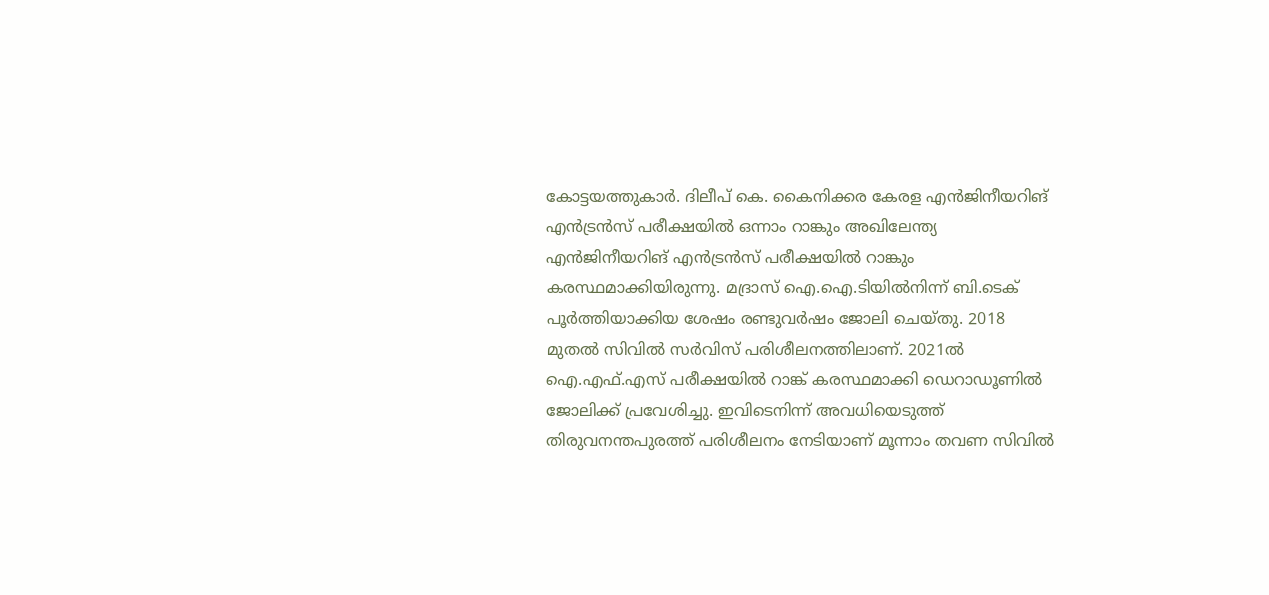കോട്ടയത്തുകാർ. ദിലീപ് കെ. കൈനിക്കര കേരള എന്‍ജിനീയറിങ് എന്‍ട്രന്‍സ് പരീക്ഷയില്‍ ഒന്നാം റാങ്കും അഖിലേന്ത്യ എന്‍ജിനീയറിങ് എന്‍ട്രന്‍സ് പരീക്ഷയില്‍ റാങ്കും കരസ്ഥമാക്കിയിരുന്നു. മദ്രാസ് ഐ.ഐ.ടിയില്‍നിന്ന് ബി.ടെക് പൂര്‍ത്തിയാക്കിയ ശേഷം രണ്ടുവര്‍ഷം ജോലി ചെയ്തു. 2018 മുതല്‍ സിവില്‍ സര്‍വിസ് പരിശീലനത്തിലാണ്. 2021ല്‍ ഐ.എഫ്.എസ് പരീക്ഷയില്‍ റാങ്ക് കരസ്ഥമാക്കി ഡെറാഡൂണില്‍ ജോലിക്ക് പ്രവേശിച്ചു. ഇവിടെനിന്ന് അവധിയെടുത്ത് തിരുവനന്തപുരത്ത് പരിശീലനം നേടിയാണ് മൂന്നാം തവണ സിവില്‍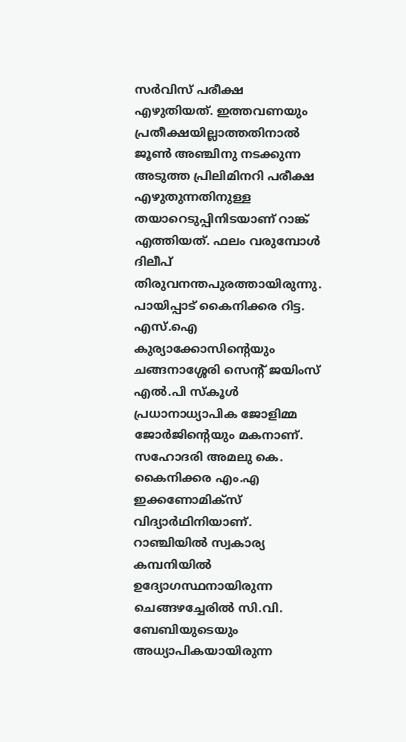സര്‍വിസ് പരീക്ഷ എഴുതിയത്. ഇത്തവണയും പ്രതീക്ഷയില്ലാത്തതിനാൽ ജൂണ്‍ അഞ്ചിനു നടക്കുന്ന അടുത്ത പ്രിലിമിനറി പരീക്ഷ എഴുതുന്നതിനുള്ള തയാറെടുപ്പിനിടയാണ് റാങ്ക് എത്തിയത്. ഫലം വരുമ്പോള്‍ ദിലീപ് തിരുവനന്തപുരത്തായിരുന്നു. പായിപ്പാട് കൈനിക്കര റിട്ട. എസ്‌.ഐ കുര്യാക്കോസിന്റെയും ചങ്ങനാശ്ശേരി സെന്റ് ജയിംസ് എല്‍.പി സ്‌കൂള്‍ പ്രധാനാധ്യാപിക ജോളിമ്മ ജോര്‍ജിന്റെയും മകനാണ്. സഹോദരി അമലു കെ. കൈനിക്കര എം.എ ഇക്കണോമിക്‌സ് വിദ്യാര്‍ഥിനിയാണ്. റാഞ്ചിയിൽ സ്വകാര്യ കമ്പനിയിൽ ഉദ്യോഗസ്ഥനായിരുന്ന ചെങ്ങഴച്ചേരിൽ സി.വി. ബേബിയുടെയും അധ്യാപികയായിരുന്ന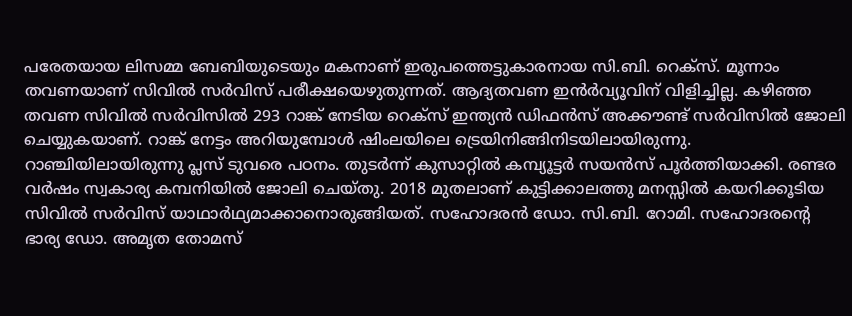പരേതയായ ലിസമ്മ ബേബിയുടെയും മകനാണ് ഇരുപത്തെട്ടുകാരനായ സി.ബി. റെക്സ്. മൂന്നാം തവണയാണ് സിവിൽ സർവിസ് പരീക്ഷയെഴുതുന്നത്. ആദ്യതവണ ഇൻർവ്യൂവിന് വിളിച്ചില്ല. കഴിഞ്ഞ തവണ സിവിൽ സർവിസിൽ 293 റാങ്ക് നേടിയ റെക്സ് ഇന്ത്യൻ ഡിഫൻസ് അക്കൗണ്ട് സർവിസിൽ ജോലി ചെയ്യുകയാണ്. റാങ്ക് നേട്ടം അറിയുമ്പോൾ ഷിംലയിലെ ട്രെയിനിങ്ങിനിടയിലായിരുന്നു. റാഞ്ചിയിലായിരുന്നു പ്ലസ് ടുവരെ പഠനം. തുടർന്ന് കുസാറ്റിൽ കമ്പ്യൂട്ടർ സയൻസ് പൂർത്തിയാക്കി. രണ്ടര വർഷം സ്വകാര്യ കമ്പനിയിൽ ജോലി ചെയ്തു. 2018 മുതലാണ് കുട്ടിക്കാലത്തു മനസ്സിൽ കയറിക്കൂടിയ സിവിൽ സർവിസ് യാഥാർഥ്യമാക്കാനൊരുങ്ങിയത്. സഹോദരൻ ഡോ. സി.ബി. റോമി. സഹോദരന്‍റെ ഭാര്യ ഡോ. അമൃത തോമസ്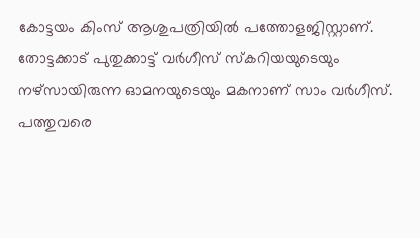കോട്ടയം കിംസ് ആശുപത്രിയിൽ പത്തോളജിസ്റ്റാണ്.  തോട്ടക്കാട് പുതുക്കാട്ട് വർഗീസ് സ്കറിയയുടെയും നഴ്സായിരുന്ന ഓമനയുടെയും മകനാണ് സാം വർഗീസ്. പത്തുവരെ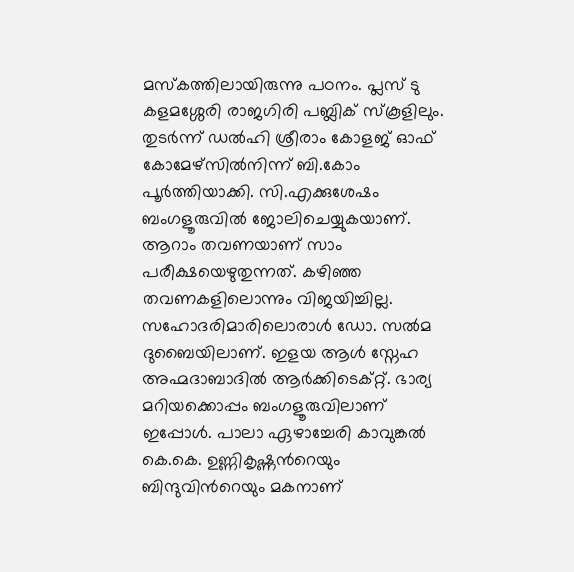മസ്കത്തിലായിരുന്നു പഠനം. പ്ലസ് ടു കളമശ്ശേരി രാജഗിരി പബ്ലിക് സ്കൂളിലും. തുടർന്ന് ഡൽഹി ശ്രീരാം കോളജ് ഓഫ് കോമേഴ്സിൽനിന്ന് ബി.കോം പൂർത്തിയാക്കി. സി.എക്കുശേഷം ബംഗളൂരുവിൽ ജോലിചെയ്യുകയാണ്. ആറാം തവണയാണ് സാം പരീക്ഷയെഴുതുന്നത്. കഴിഞ്ഞ തവണകളിലൊന്നും വിജയിച്ചില്ല. സഹോദരിമാരിലൊരാൾ ഡോ. സൽമ ദുബൈയിലാണ്. ഇളയ ആൾ സ്നേഹ അഹ്മദാബാദിൽ ആർക്കിടെക്റ്റ്. ഭാര്യ മറിയക്കൊപ്പം ബംഗളൂരുവിലാണ് ഇപ്പോൾ. പാലാ ഏഴാച്ചേരി കാവുങ്കൽ കെ.കെ. ഉണ്ണികൃഷ്ണന്‍റെയും ബിന്ദുവിന്‍റെയും മകനാണ്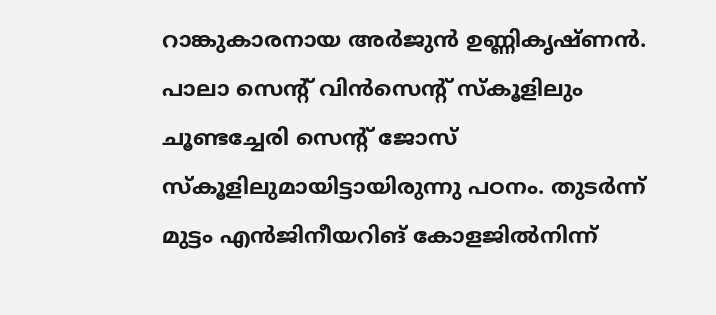റാങ്കുകാരനായ അർജുൻ ഉണ്ണികൃഷ്ണൻ. പാലാ സെന്‍റ് വിൻസെന്‍റ് സ്കൂളിലും ചൂണ്ടച്ചേരി സെന്‍റ് ജോസ് സ്കൂളിലുമായിട്ടായിരുന്നു പഠനം. തുടർന്ന് മുട്ടം എൻജിനീയറിങ് കോളജിൽനിന്ന്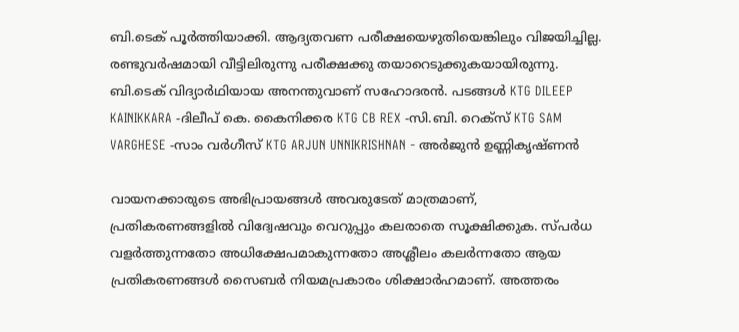ബി.ടെക് പൂർത്തിയാക്കി. ആദ്യതവണ പരീക്ഷയെഴുതിയെങ്കിലും വിജയിച്ചില്ല. രണ്ടുവർഷമായി വീട്ടിലിരുന്നു പരീക്ഷക്കു തയാറെടുക്കുകയായിരുന്നു. ബി.ടെക് വിദ്യാർഥിയായ അനന്തുവാണ് സഹോദരൻ. പടങ്ങൾ KTG DILEEP KAINIKKARA -ദിലീപ് കെ. കൈനിക്കര KTG CB REX -സി.ബി. റെക്സ് KTG SAM VARGHESE -സാം വർഗീസ് KTG ARJUN UNNIKRISHNAN - അർജുൻ ഉണ്ണികൃഷ്ണൻ

വായനക്കാരുടെ അഭിപ്രായങ്ങള്‍ അവരുടേത് മാത്രമാണ്, പ്രതികരണങ്ങളിൽ വിദ്വേഷവും വെറുപ്പും കലരാതെ സൂക്ഷിക്കുക. സ്പർധ വളർത്തുന്നതോ അധിക്ഷേപമാകുന്നതോ അശ്ലീലം കലർന്നതോ ആയ പ്രതികരണങ്ങൾ സൈബർ നിയമപ്രകാരം ശിക്ഷാർഹമാണ്. അത്തരം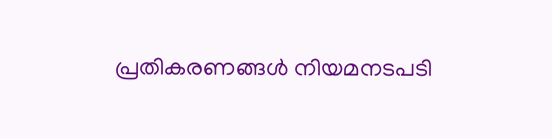പ്രതികരണങ്ങൾ നിയമനടപടി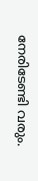നേരിടേണ്ടി വരും.